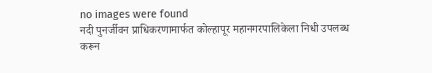no images were found
नदी पुनर्जीवन प्राधिकरणामार्फत कोल्हापूर महानगरपालिकेला निधी उपलब्ध करून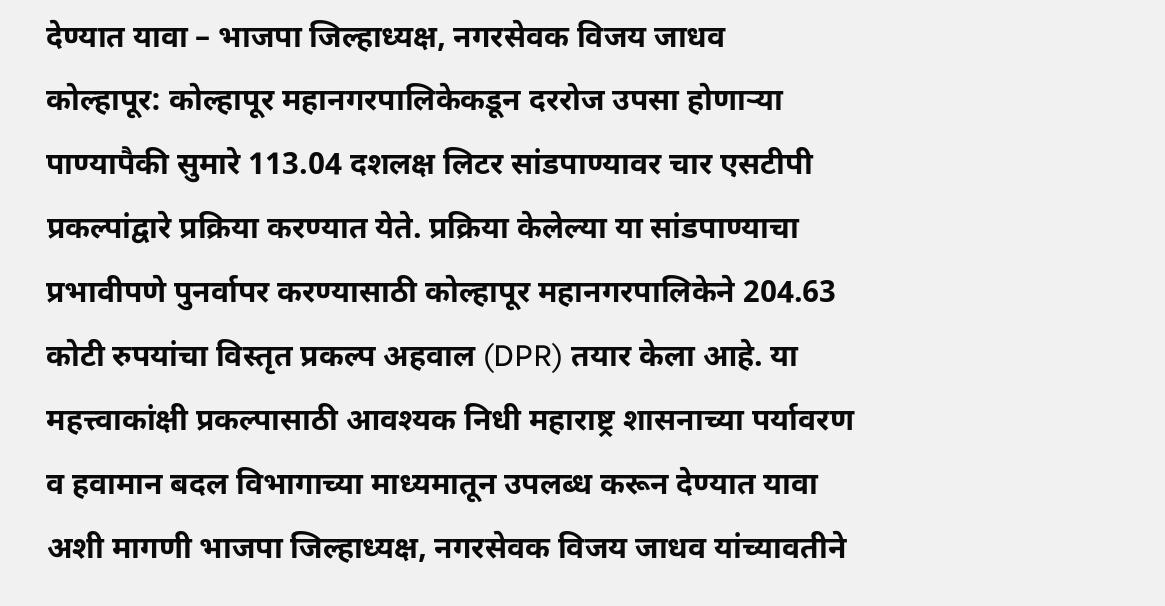देण्यात यावा – भाजपा जिल्हाध्यक्ष, नगरसेवक विजय जाधव
कोल्हापूर: कोल्हापूर महानगरपालिकेकडून दररोज उपसा होणाऱ्या पाण्यापैकी सुमारे 113.04 दशलक्ष लिटर सांडपाण्यावर चार एसटीपी प्रकल्पांद्वारे प्रक्रिया करण्यात येते. प्रक्रिया केलेल्या या सांडपाण्याचा प्रभावीपणे पुनर्वापर करण्यासाठी कोल्हापूर महानगरपालिकेने 204.63 कोटी रुपयांचा विस्तृत प्रकल्प अहवाल (DPR) तयार केला आहे. या महत्त्वाकांक्षी प्रकल्पासाठी आवश्यक निधी महाराष्ट्र शासनाच्या पर्यावरण व हवामान बदल विभागाच्या माध्यमातून उपलब्ध करून देण्यात यावा अशी मागणी भाजपा जिल्हाध्यक्ष, नगरसेवक विजय जाधव यांच्यावतीने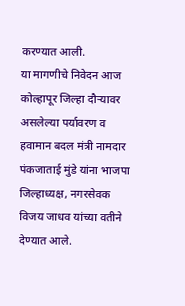करण्यात आली.
या मागणीचे निवेदन आज कोल्हापूर जिल्हा दौऱ्यावर असलेल्या पर्यावरण व हवामान बदल मंत्री नामदार पंकजाताई मुंडे यांना भाजपा जिल्हाध्यक्ष, नगरसेवक विजय जाधव यांच्या वतीने देण्यात आले.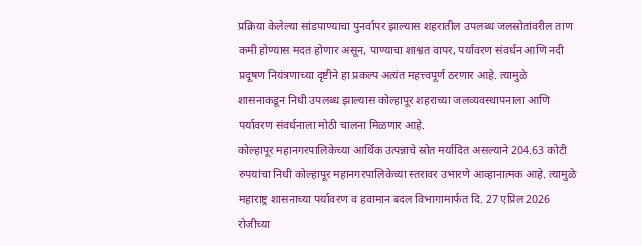प्रक्रिया केलेल्या सांडपाण्याचा पुनर्वापर झाल्यास शहरातील उपलब्ध जलस्रोतांवरील ताण कमी होण्यास मदत होणार असून, पाण्याचा शाश्वत वापर, पर्यावरण संवर्धन आणि नदी प्रदूषण नियंत्रणाच्या दृष्टीने हा प्रकल्प अत्यंत महत्त्वपूर्ण ठरणार आहे. त्यामुळे शासनाकडून निधी उपलब्ध झाल्यास कोल्हापूर शहराच्या जलव्यवस्थापनाला आणि पर्यावरण संवर्धनाला मोठी चालना मिळणार आहे.
कोल्हापूर महानगरपालिकेच्या आर्थिक उत्पन्नाचे स्रोत मर्यादित असल्याने 204.63 कोटी रुपयांचा निधी कोल्हापूर महानगरपालिकेच्या स्तरावर उभारणे आव्हानात्मक आहे. त्यामुळे महाराष्ट्र शासनाच्या पर्यावरण व हवामान बदल विभागामार्फत दि. 27 एप्रिल 2026 रोजीच्या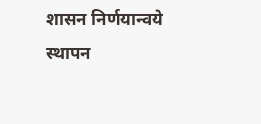शासन निर्णयान्वये स्थापन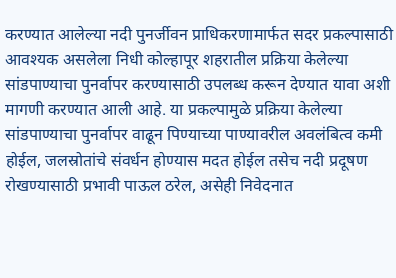करण्यात आलेल्या नदी पुनर्जीवन प्राधिकरणामार्फत सदर प्रकल्पासाठी आवश्यक असलेला निधी कोल्हापूर शहरातील प्रक्रिया केलेल्या सांडपाण्याचा पुनर्वापर करण्यासाठी उपलब्ध करून देण्यात यावा अशी मागणी करण्यात आली आहे. या प्रकल्पामुळे प्रक्रिया केलेल्या सांडपाण्याचा पुनर्वापर वाढून पिण्याच्या पाण्यावरील अवलंबित्व कमी होईल, जलस्रोतांचे संवर्धन होण्यास मदत होईल तसेच नदी प्रदूषण रोखण्यासाठी प्रभावी पाऊल ठरेल, असेही निवेदनात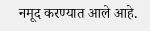नमूद करण्यात आले आहे.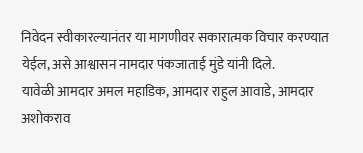निवेदन स्वीकारल्यानंतर या मागणीवर सकारात्मक विचार करण्यात येईल, असे आश्वासन नामदार पंकजाताई मुंडे यांनी दिले.
यावेळी आमदार अमल महाडिक, आमदार राहुल आवाडे, आमदार अशोकराव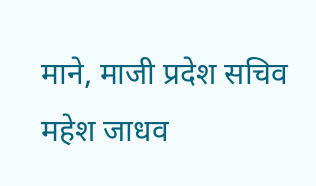माने, माजी प्रदेश सचिव महेश जाधव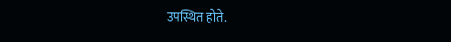उपस्थित होते.